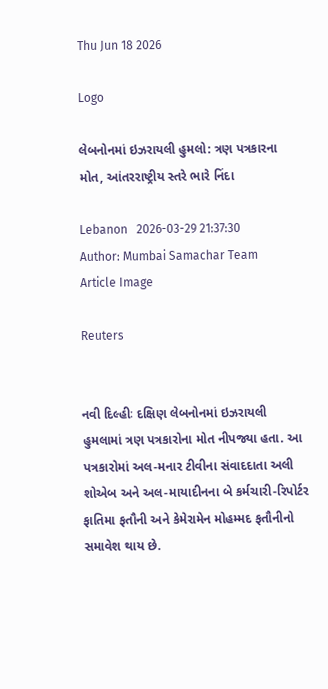Thu Jun 18 2026

Logo

લેબનોનમાં ઇઝરાયલી હુમલો: ત્રણ પત્રકારના મોત, આંતરરાષ્ટ્રીય સ્તરે ભારે નિંદા

Lebanon   2026-03-29 21:37:30
Author: Mumbai Samachar Team
Article Image

Reuters


નવી દિલ્હીઃ દક્ષિણ લેબનોનમાં ઇઝરાયલી હુમલામાં ત્રણ પત્રકારોના મોત નીપજ્યા હતા. આ પત્રકારોમાં અલ-મનાર ટીવીના સંવાદદાતા અલી શોએબ અને અલ-માયાદીનના બે કર્મચારી-રિપોર્ટર ફાતિમા ફતૌની અને કેમેરામેન મોહમ્મદ ફતૌનીનો સમાવેશ થાય છે.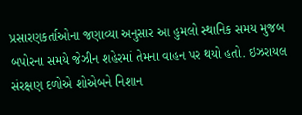પ્રસારણકર્તાઓના જણાવ્યા અનુસાર આ હુમલો સ્થાનિક સમય મુજબ બપોરના સમયે જેઝીન શહેરમાં તેમના વાહન પર થયો હતો. ઇઝરાયલ સંરક્ષણ દળોએ શોએબને નિશાન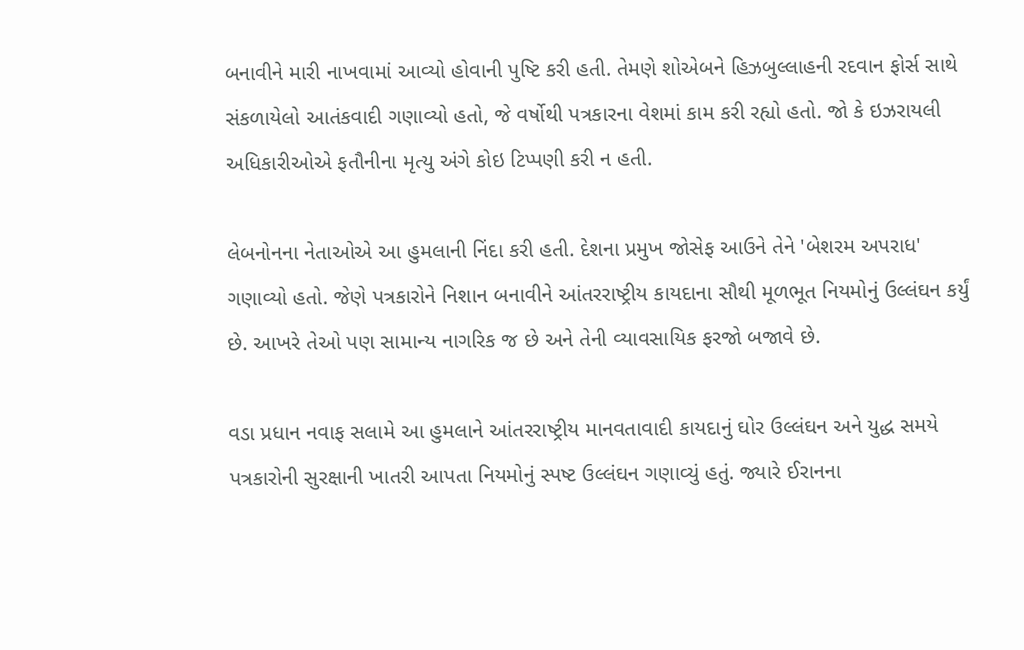બનાવીને મારી નાખવામાં આવ્યો હોવાની પુષ્ટિ કરી હતી. તેમણે શોએબને હિઝબુલ્લાહની રદવાન ફોર્સ સાથે સંકળાયેલો આતંકવાદી ગણાવ્યો હતો, જે વર્ષોથી પત્રકારના વેશમાં કામ કરી રહ્યો હતો. જો કે ઇઝરાયલી અધિકારીઓએ ફતૌનીના મૃત્યુ અંગે કોઇ ટિપ્પણી કરી ન હતી.

લેબનોનના નેતાઓએ આ હુમલાની નિંદા કરી હતી. દેશના પ્રમુખ જોસેફ આઉને તેને 'બેશરમ અપરાધ' ગણાવ્યો હતો. જેણે પત્રકારોને નિશાન બનાવીને આંતરરાષ્ટ્રીય કાયદાના સૌથી મૂળભૂત નિયમોનું ઉલ્લંઘન કર્યું છે. આખરે તેઓ પણ સામાન્ય નાગરિક જ છે અને તેની વ્યાવસાયિક ફરજો બજાવે છે.

વડા પ્રધાન નવાફ સલામે આ હુમલાને આંતરરાષ્ટ્રીય માનવતાવાદી કાયદાનું ઘોર ઉલ્લંઘન અને યુદ્ધ સમયે પત્રકારોની સુરક્ષાની ખાતરી આપતા નિયમોનું સ્પષ્ટ ઉલ્લંઘન ગણાવ્યું હતું. જ્યારે ઈરાનના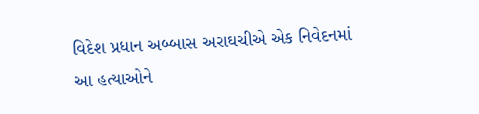વિદેશ પ્રધાન અબ્બાસ અરાઘચીએ એક નિવેદનમાં આ હત્યાઓને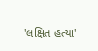'લક્ષિત હત્યા'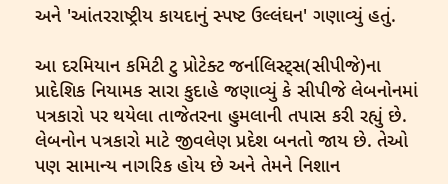અને 'આંતરરાષ્ટ્રીય કાયદાનું સ્પષ્ટ ઉલ્લંઘન' ગણાવ્યું હતું.

આ દરમિયાન કમિટી ટુ પ્રોટેક્ટ જર્નાલિસ્ટ્સ(સીપીજે)ના પ્રાદેશિક નિયામક સારા કુદાહે જણાવ્યું કે સીપીજે લેબનોનમાં પત્રકારો પર થયેલા તાજેતરના હુમલાની તપાસ કરી રહ્યું છે. લેબનોન પત્રકારો માટે જીવલેણ પ્રદેશ બનતો જાય છે. તેઓ પણ સામાન્ય નાગરિક હોય છે અને તેમને નિશાન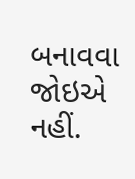બનાવવા જોઇએ નહીં.